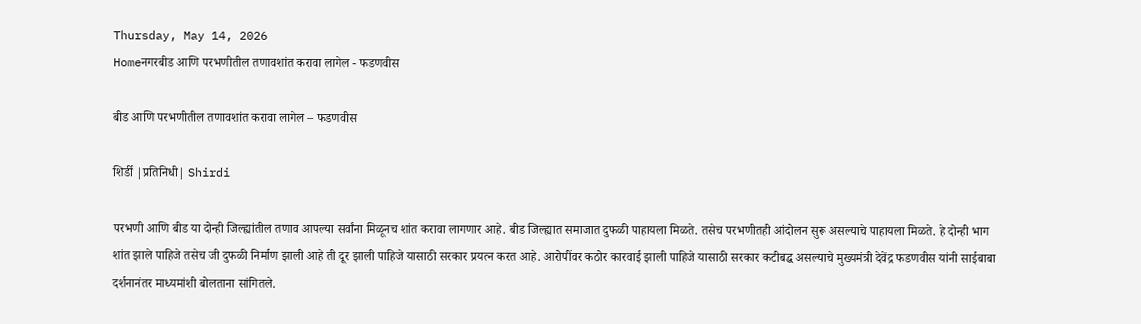Thursday, May 14, 2026
Homeनगरबीड आणि परभणीतील तणावशांत करावा लागेल - फडणवीस

बीड आणि परभणीतील तणावशांत करावा लागेल – फडणवीस

शिर्डी |प्रतिनिधी| Shirdi

परभणी आणि बीड या दोन्ही जिल्ह्यांतील तणाव आपल्या सर्वांना मिळूनच शांत करावा लागणार आहे. बीड जिल्ह्यात समाजात दुफळी पाहायला मिळते. तसेच परभणीतही आंदोलन सुरू असल्याचे पाहायला मिळते. हे दोन्ही भाग शांत झाले पाहिजे तसेच जी दुफळी निर्माण झाली आहे ती दूर झाली पाहिजे यासाठी सरकार प्रयत्न करत आहे. आरोपींवर कठोर कारवाई झाली पाहिजे यासाठी सरकार कटीबद्ध असल्याचे मुख्यमंत्री देवेंद्र फडणवीस यांनी साईबाबा दर्शनानंतर माध्यमांशी बोलताना सांगितले.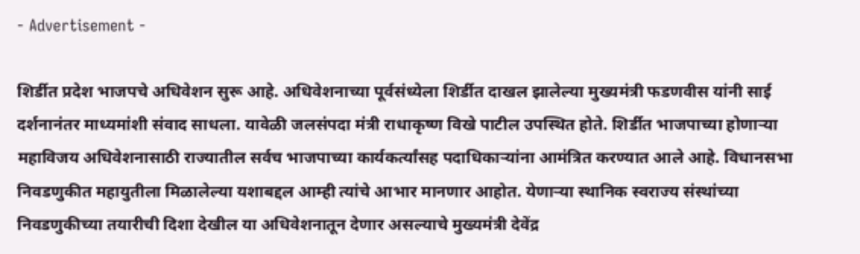- Advertisement -

शिर्डीत प्रदेश भाजपचे अधिवेशन सुरू आहे. अधिवेशनाच्या पूर्वसंध्येला शिर्डीत दाखल झालेल्या मुख्यमंत्री फडणवीस यांनी साई दर्शनानंतर माध्यमांशी संवाद साधला. यावेळी जलसंपदा मंत्री राधाकृष्ण विखे पाटील उपस्थित होते. शिर्डीत भाजपाच्या होणार्‍या महाविजय अधिवेशनासाठी राज्यातील सर्वच भाजपाच्या कार्यकर्त्यांसह पदाधिकार्‍यांना आमंत्रित करण्यात आले आहे. विधानसभा निवडणुकीत महायुतीला मिळालेल्या यशाबद्दल आम्ही त्यांचे आभार मानणार आहोत. येणार्‍या स्थानिक स्वराज्य संस्थांच्या निवडणुकीच्या तयारीची दिशा देखील या अधिवेशनातून देणार असल्याचे मुख्यमंत्री देवेंद्र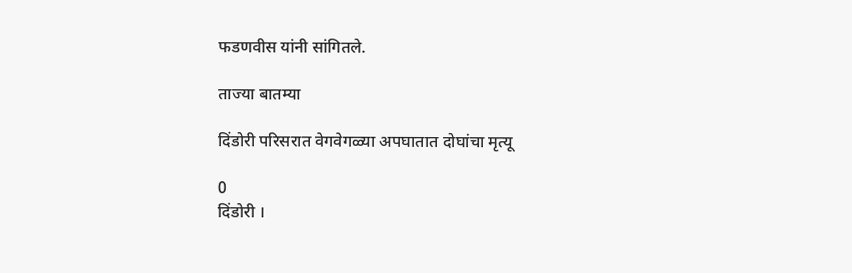फडणवीस यांनी सांगितले.

ताज्या बातम्या

दिंडोरी परिसरात वेगवेगळ्या अपघातात दोघांचा मृत्यू

0
दिंडोरी ।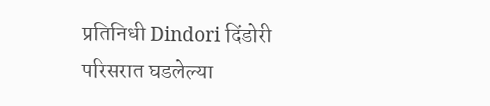प्रतिनिधी Dindori दिंडोरी परिसरात घडलेल्या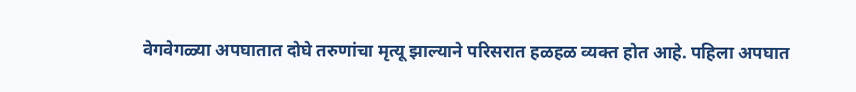वेगवेगळ्या अपघातात दोघे तरुणांचा मृत्यू झाल्याने परिसरात हळहळ व्यक्त होत आहे. पहिला अपघात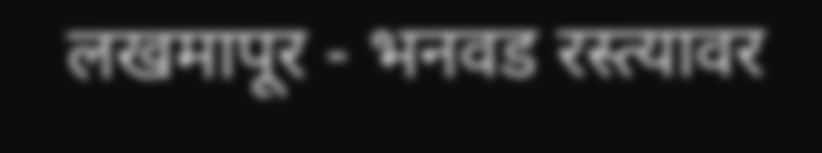लखमापूर - भनवड रस्त्यावर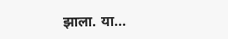झाला. या...